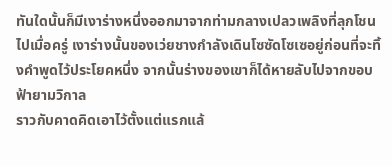ทันใดนั้นก็มีเงาร่างหนึ่งออกมาจากท่ามกลางเปลวเพลิงที่ลุกโชนไปเมื่อครู่ เงาร่างนั้นของเว่ยชางกำลังเดินโซซัดโซเซอยู่ก่อนที่จะทิ้งคำพูดไว้ประโยคหนึ่ง จากนั้นร่างของเขาก็ได้หายลับไปจากขอบฟ้ายามวิกาล
ราวกับคาดคิดเอาไว้ตั้งแต่แรกแล้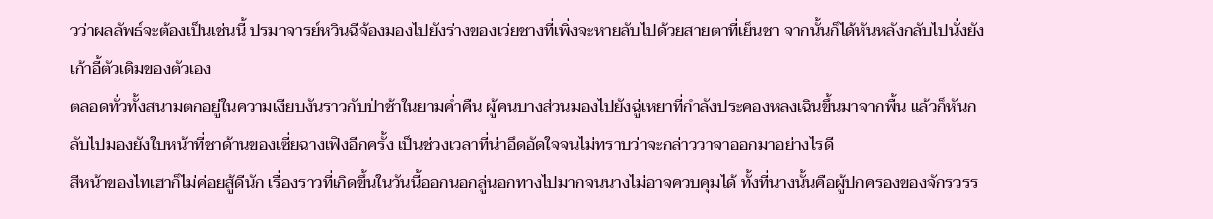วว่าผลลัพธ์จะต้องเป็นเช่นนี้ ปรมาจารย์หวินฉีจ้องมองไปยังร่างของเว่ยชางที่เพิ่งจะหายลับไปด้วยสายตาที่เย็นชา จากนั้นก็ได้หันหลังกลับไปนั่งยังเก้าอี้ตัวเดิมของตัวเอง
ตลอดทั่วทั้งสนามตกอยู่ในความเงียบงันราวกับป่าช้าในยามค่ำคืน ผู้คนบางส่วนมองไปยังฉู่เหยาที่กำลังประคองหลงเฉินขึ้นมาจากพื้น แล้วก็หันกลับไปมองยังใบหน้าที่ชาด้านของเซี่ยฉางเฟิงอีกครั้ง เป็นช่วงเวลาที่น่าอึดอัดใจจนไม่ทราบว่าจะกล่าววาจาออกมาอย่างไรดี
สีหน้าของไทเฮาก็ไม่ค่อยสู้ดีนัก เรื่องราวที่เกิดขึ้นในวันนี้ออกนอกลู่นอกทางไปมากจนนางไม่อาจควบคุมได้ ทั้งที่นางนั้นคือผู้ปกครองของจักรวรร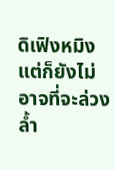ดิเฟิงหมิง แต่ก็ยังไม่อาจที่จะล่วงล้ำ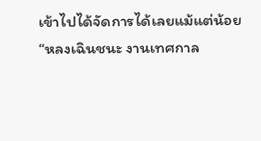เข้าไปได้จัดการได้เลยแม้แต่น้อย
“หลงเฉินชนะ งานเทศกาล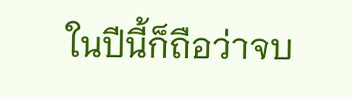ในปีนี้ก็ถือว่าจบ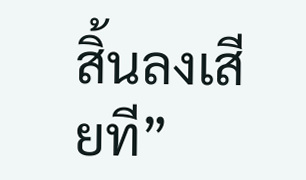สิ้นลงเสียที”